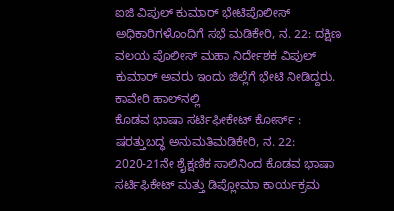ಐಜಿ ವಿಪುಲ್ ಕುಮಾರ್ ಭೇಟಿಪೊಲೀಸ್ ಅಧಿಕಾರಿಗಳೊಂದಿಗೆ ಸಭೆ ಮಡಿಕೇರಿ, ನ. 22: ದಕ್ಷಿಣ ವಲಯ ಪೊಲೀಸ್ ಮಹಾ ನಿರ್ದೇಶಕ ವಿಪುಲ್ ಕುಮಾರ್ ಅವರು ಇಂದು ಜಿಲ್ಲೆಗೆ ಭೇಟಿ ನೀಡಿದ್ದರು. ಕಾವೇರಿ ಹಾಲ್‍ನಲ್ಲಿ
ಕೊಡವ ಭಾಷಾ ಸರ್ಟಿಫೀಕೇಟ್ ಕೋರ್ಸ್ : ಷರತ್ತುಬದ್ಧ ಅನುಮತಿಮಡಿಕೇರಿ, ನ. 22: 2020-21ನೇ ಶೈಕ್ಷಣಿಕ ಸಾಲಿನಿಂದ ಕೊಡವ ಭಾಷಾ ಸರ್ಟಿಫಿಕೇಟ್ ಮತ್ತು ಡಿಪ್ಲೋಮಾ ಕಾರ್ಯಕ್ರಮ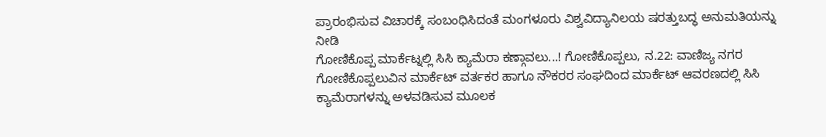ಪ್ರಾರಂಭಿಸುವ ವಿಚಾರಕ್ಕೆ ಸಂಬಂಧಿಸಿದಂತೆ ಮಂಗಳೂರು ವಿಶ್ವವಿದ್ಯಾನಿಲಯ ಷರತ್ತುಬದ್ಧ ಅನುಮತಿಯನ್ನು ನೀಡಿ
ಗೋಣಿಕೊಪ್ಪ ಮಾರ್ಕೆಟ್ನಲ್ಲಿ ಸಿಸಿ ಕ್ಯಾಮೆರಾ ಕಣ್ಗಾವಲು...! ಗೋಣಿಕೊಪ್ಪಲು, ನ.22: ವಾಣಿಜ್ಯ ನಗರ ಗೋಣಿಕೊಪ್ಪಲುವಿನ ಮಾರ್ಕೆಟ್ ವರ್ತಕರ ಹಾಗೂ ನೌಕರರ ಸಂಘದಿಂದ ಮಾರ್ಕೆಟ್ ಆವರಣದಲ್ಲಿ ಸಿಸಿ ಕ್ಯಾಮೆರಾಗಳನ್ನು ಅಳವಡಿಸುವ ಮೂಲಕ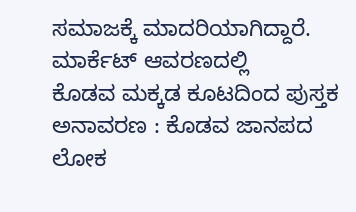ಸಮಾಜಕ್ಕೆ ಮಾದರಿಯಾಗಿದ್ದಾರೆ. ಮಾರ್ಕೆಟ್ ಆವರಣದಲ್ಲಿ
ಕೊಡವ ಮಕ್ಕಡ ಕೂಟದಿಂದ ಪುಸ್ತಕ ಅನಾವರಣ : ಕೊಡವ ಜಾನಪದ ಲೋಕ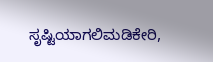ಸೃಷ್ಟಿಯಾಗಲಿಮಡಿಕೇರಿ,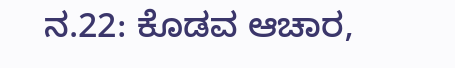ನ.22: ಕೊಡವ ಆಚಾರ,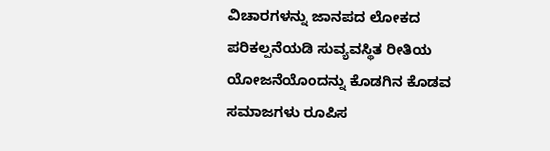ವಿಚಾರಗಳನ್ನು ಜಾನಪದ ಲೋಕದ ಪರಿಕಲ್ಪನೆಯಡಿ ಸುವ್ಯವಸ್ಥಿತ ರೀತಿಯ ಯೋಜನೆಯೊಂದನ್ನು ಕೊಡಗಿನ ಕೊಡವ ಸಮಾಜಗಳು ರೂಪಿಸ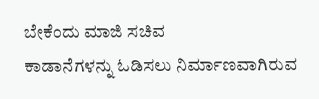ಬೇಕೆಂದು ಮಾಜಿ ಸಚಿವ
ಕಾಡಾನೆಗಳನ್ನು ಓಡಿಸಲು ನಿರ್ಮಾಣವಾಗಿರುವ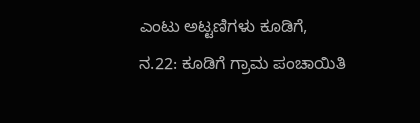ಎಂಟು ಅಟ್ಟಣಿಗಳು ಕೂಡಿಗೆ, ನ.22: ಕೂಡಿಗೆ ಗ್ರಾಮ ಪಂಚಾಯಿತಿ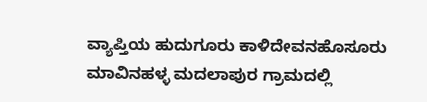ವ್ಯಾಪ್ತಿಯ ಹುದುಗೂರು ಕಾಳಿದೇವನಹೊಸೂರು ಮಾವಿನಹಳ್ಳ ಮದಲಾಪುರ ಗ್ರಾಮದಲ್ಲಿ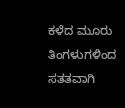ಕಳೆದ ಮೂರು ತಿಂಗಳುಗಳಿಂದ ಸತತವಾಗಿ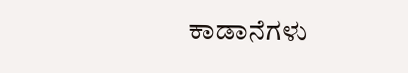ಕಾಡಾನೆಗಳು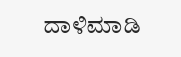ದಾಳಿಮಾಡಿ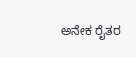ಅನೇಕ ರೈತರ